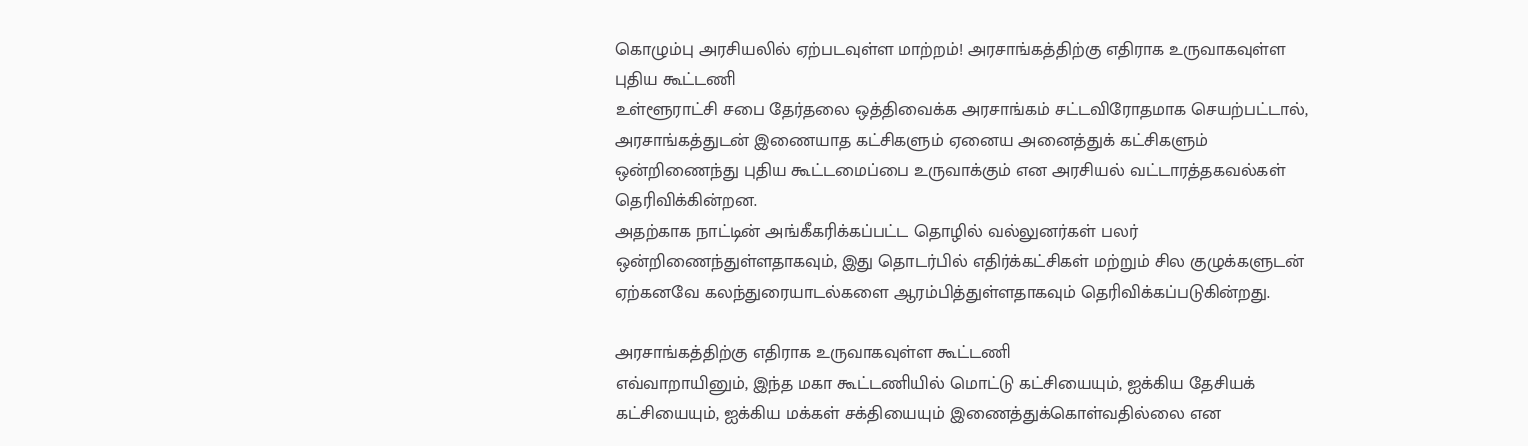கொழும்பு அரசியலில் ஏற்படவுள்ள மாற்றம்! அரசாங்கத்திற்கு எதிராக உருவாகவுள்ள புதிய கூட்டணி
உள்ளூராட்சி சபை தேர்தலை ஒத்திவைக்க அரசாங்கம் சட்டவிரோதமாக செயற்பட்டால், அரசாங்கத்துடன் இணையாத கட்சிகளும் ஏனைய அனைத்துக் கட்சிகளும் ஒன்றிணைந்து புதிய கூட்டமைப்பை உருவாக்கும் என அரசியல் வட்டாரத்தகவல்கள் தெரிவிக்கின்றன.
அதற்காக நாட்டின் அங்கீகரிக்கப்பட்ட தொழில் வல்லுனர்கள் பலர் ஒன்றிணைந்துள்ளதாகவும், இது தொடர்பில் எதிர்க்கட்சிகள் மற்றும் சில குழுக்களுடன் ஏற்கனவே கலந்துரையாடல்களை ஆரம்பித்துள்ளதாகவும் தெரிவிக்கப்படுகின்றது.

அரசாங்கத்திற்கு எதிராக உருவாகவுள்ள கூட்டணி
எவ்வாறாயினும், இந்த மகா கூட்டணியில் மொட்டு கட்சியையும், ஐக்கிய தேசியக் கட்சியையும், ஐக்கிய மக்கள் சக்தியையும் இணைத்துக்கொள்வதில்லை என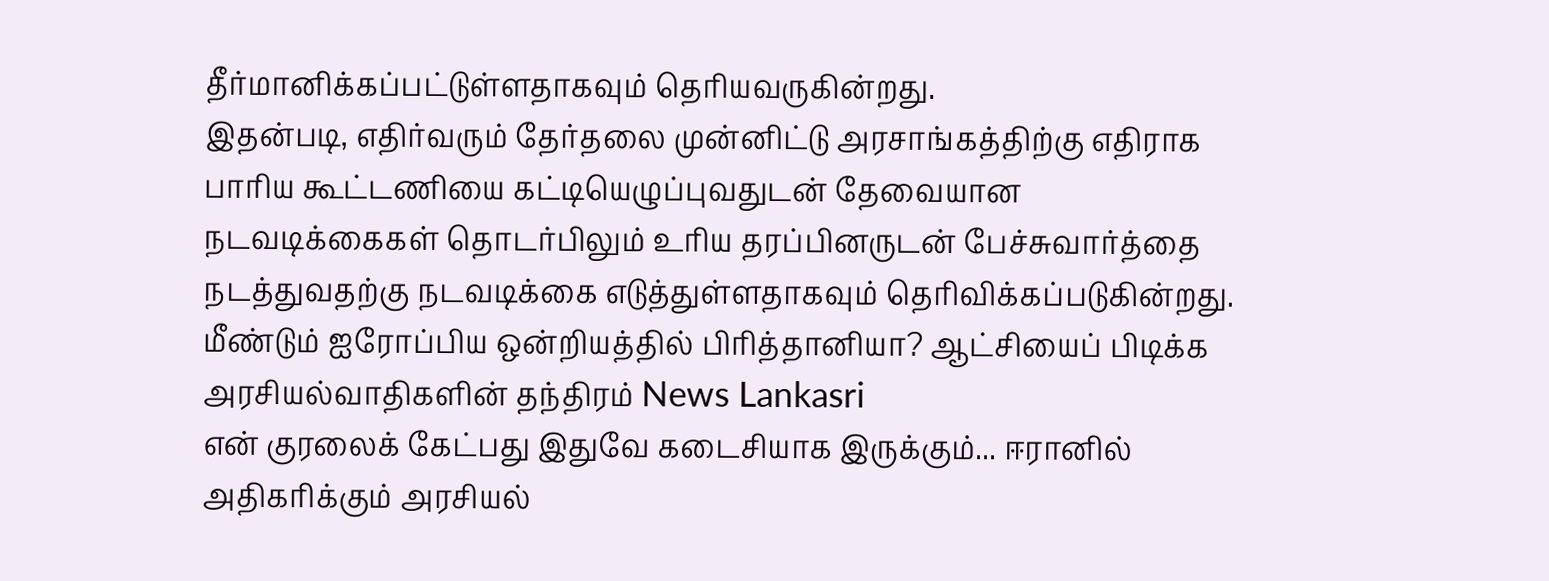தீர்மானிக்கப்பட்டுள்ளதாகவும் தெரியவருகின்றது.
இதன்படி, எதிர்வரும் தேர்தலை முன்னிட்டு அரசாங்கத்திற்கு எதிராக பாரிய கூட்டணியை கட்டியெழுப்புவதுடன் தேவையான நடவடிக்கைகள் தொடர்பிலும் உரிய தரப்பினருடன் பேச்சுவார்த்தை நடத்துவதற்கு நடவடிக்கை எடுத்துள்ளதாகவும் தெரிவிக்கப்படுகின்றது.
மீண்டும் ஐரோப்பிய ஒன்றியத்தில் பிரித்தானியா? ஆட்சியைப் பிடிக்க அரசியல்வாதிகளின் தந்திரம் News Lankasri
என் குரலைக் கேட்பது இதுவே கடைசியாக இருக்கும்... ஈரானில் அதிகரிக்கும் அரசியல்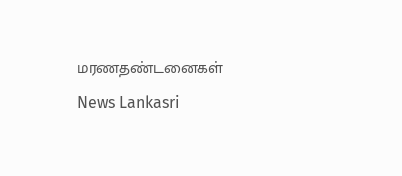மரணதண்டனைகள் News Lankasri